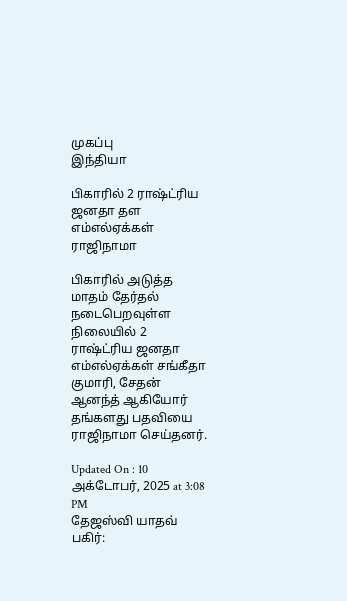முகப்பு
இந்தியா

பிகாரில் 2 ராஷ்ட்ரிய ஜனதா தள எம்எல்ஏக்கள் ராஜிநாமா

பிகாரில் அடுத்த மாதம் தேர்தல் நடைபெறவுள்ள நிலையில் 2 ராஷ்ட்ரிய ஜனதா எம்எல்ஏக்கள் சங்கீதா குமாரி, சேதன் ஆனந்த் ஆகியோர் தங்களது பதவியை ராஜிநாமா செய்தனர்.

Updated On : 10 அக்டோபர், 2025 at 3:08 PM
தேஜஸ்வி யாதவ்
பகிர்: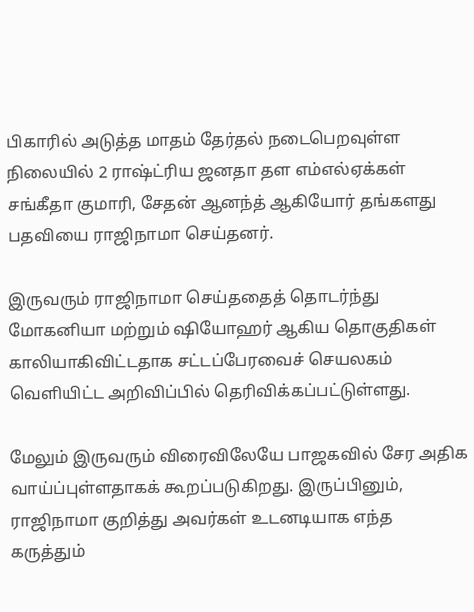பிகாரில் அடுத்த மாதம் தேர்தல் நடைபெறவுள்ள நிலையில் 2 ராஷ்ட்ரிய ஜனதா தள எம்எல்ஏக்கள் சங்கீதா குமாரி, சேதன் ஆனந்த் ஆகியோர் தங்களது பதவியை ராஜிநாமா செய்தனர்.

இருவரும் ராஜிநாமா செய்ததைத் தொடர்ந்து மோகனியா மற்றும் ஷியோஹர் ஆகிய தொகுதிகள் காலியாகிவிட்டதாக சட்டப்பேரவைச் செயலகம் வெளியிட்ட அறிவிப்பில் தெரிவிக்கப்பட்டுள்ளது.

மேலும் இருவரும் விரைவிலேயே பாஜகவில் சேர அதிக வாய்ப்புள்ளதாகக் கூறப்படுகிறது. இருப்பினும், ராஜிநாமா குறித்து அவர்கள் உடனடியாக எந்த கருத்தும்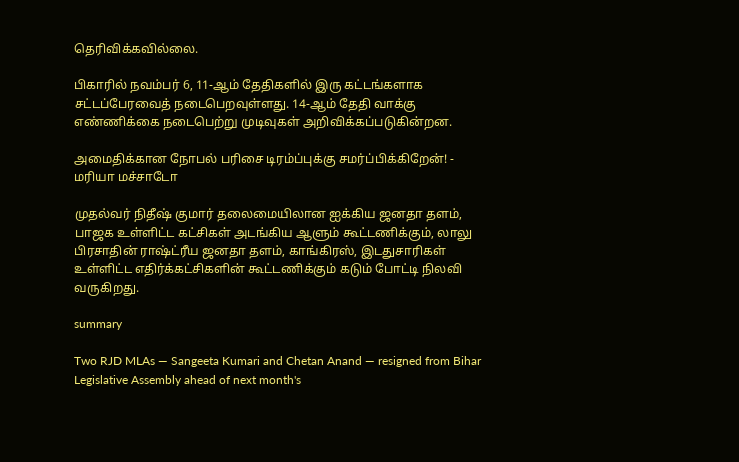தெரிவிக்கவில்லை.

பிகாரில் நவம்பர் 6, 11-ஆம் தேதிகளில் இரு கட்டங்களாக சட்டப்பேரவைத் நடைபெறவுள்ளது. 14-ஆம் தேதி வாக்கு எண்ணிக்கை நடைபெற்று முடிவுகள் அறிவிக்கப்படுகின்றன.

அமைதிக்கான நோபல் பரிசை டிரம்ப்புக்கு சமர்ப்பிக்கிறேன்! - மரியா மச்சாடோ

முதல்வர் நிதீஷ் குமார் தலைமையிலான ஐக்கிய ஜனதா தளம், பாஜக உள்ளிட்ட கட்சிகள் அடங்கிய ஆளும் கூட்டணிக்கும், லாலு பிரசாதின் ராஷ்ட்ரீய ஜனதா தளம், காங்கிரஸ், இடதுசாரிகள் உள்ளிட்ட எதிர்க்கட்சிகளின் கூட்டணிக்கும் கடும் போட்டி நிலவி வருகிறது.

summary

Two RJD MLAs — Sangeeta Kumari and Chetan Anand — resigned from Bihar Legislative Assembly ahead of next month's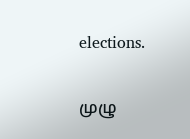elections.

முழு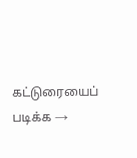கட்டுரையைப் படிக்க →